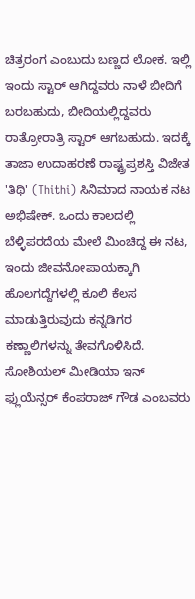ಚಿತ್ರರಂಗ ಎಂಬುದು ಬಣ್ಣದ ಲೋಕ. ಇಲ್ಲಿ ಇಂದು ಸ್ಟಾರ್ ಆಗಿದ್ದವರು ನಾಳೆ ಬೀದಿಗೆ ಬರಬಹುದು, ಬೀದಿಯಲ್ಲಿದ್ದವರು ರಾತ್ರೋರಾತ್ರಿ ಸ್ಟಾರ್ ಆಗಬಹುದು. ಇದಕ್ಕೆ ತಾಜಾ ಉದಾಹರಣೆ ರಾಷ್ಟ್ರಪ್ರಶಸ್ತಿ ವಿಜೇತ 'ತಿಥಿ' (Thithi) ಸಿನಿಮಾದ ನಾಯಕ ನಟ ಅಭಿಷೇಕ್. ಒಂದು ಕಾಲದಲ್ಲಿ ಬೆಳ್ಳಿಪರದೆಯ ಮೇಲೆ ಮಿಂಚಿದ್ದ ಈ ನಟ, ಇಂದು ಜೀವನೋಪಾಯಕ್ಕಾಗಿ ಹೊಲಗದ್ದೆಗಳಲ್ಲಿ ಕೂಲಿ ಕೆಲಸ ಮಾಡುತ್ತಿರುವುದು ಕನ್ನಡಿಗರ ಕಣ್ಣಾಲಿಗಳನ್ನು ತೇವಗೊಳಿಸಿದೆ.
ಸೋಶಿಯಲ್ ಮೀಡಿಯಾ ಇನ್ ಫ್ಲುಯೆನ್ಸರ್ ಕೆಂಪರಾಜ್ ಗೌಡ ಎಂಬವರು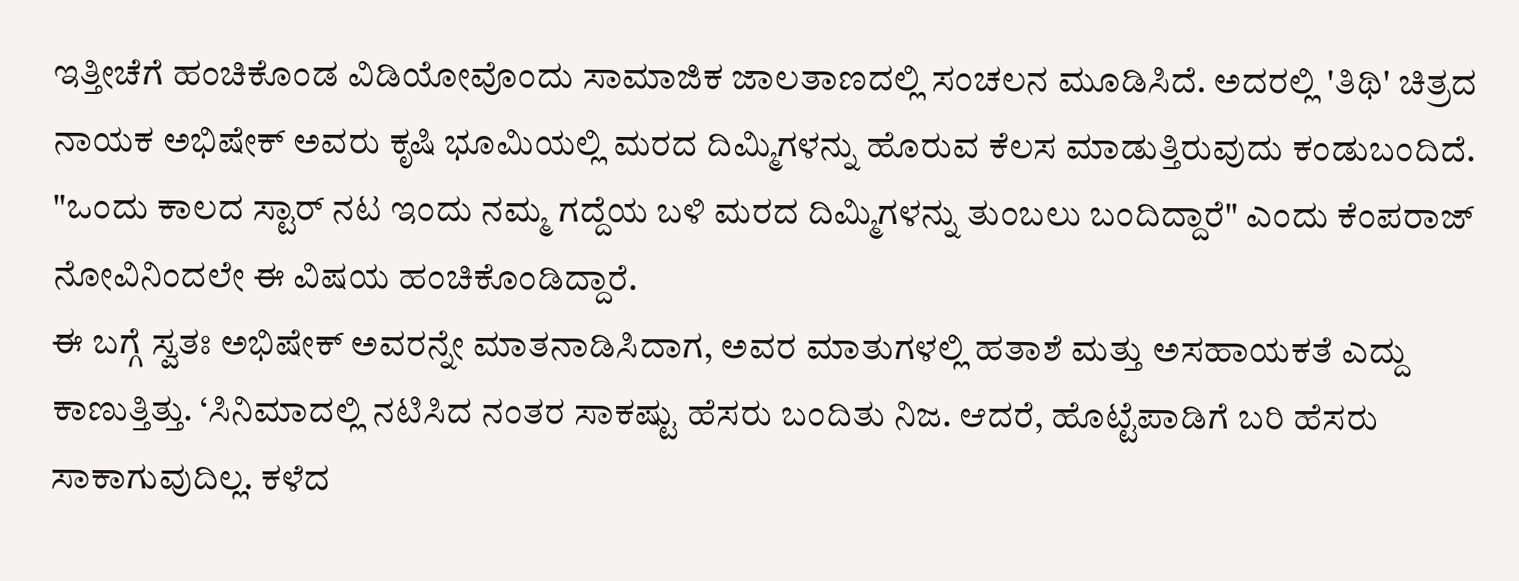ಇತ್ತೀಚೆಗೆ ಹಂಚಿಕೊಂಡ ವಿಡಿಯೋವೊಂದು ಸಾಮಾಜಿಕ ಜಾಲತಾಣದಲ್ಲಿ ಸಂಚಲನ ಮೂಡಿಸಿದೆ. ಅದರಲ್ಲಿ 'ತಿಥಿ' ಚಿತ್ರದ ನಾಯಕ ಅಭಿಷೇಕ್ ಅವರು ಕೃಷಿ ಭೂಮಿಯಲ್ಲಿ ಮರದ ದಿಮ್ಮಿಗಳನ್ನು ಹೊರುವ ಕೆಲಸ ಮಾಡುತ್ತಿರುವುದು ಕಂಡುಬಂದಿದೆ. "ಒಂದು ಕಾಲದ ಸ್ಟಾರ್ ನಟ ಇಂದು ನಮ್ಮ ಗದ್ದೆಯ ಬಳಿ ಮರದ ದಿಮ್ಮಿಗಳನ್ನು ತುಂಬಲು ಬಂದಿದ್ದಾರೆ" ಎಂದು ಕೆಂಪರಾಜ್ ನೋವಿನಿಂದಲೇ ಈ ವಿಷಯ ಹಂಚಿಕೊಂಡಿದ್ದಾರೆ.
ಈ ಬಗ್ಗೆ ಸ್ವತಃ ಅಭಿಷೇಕ್ ಅವರನ್ನೇ ಮಾತನಾಡಿಸಿದಾಗ, ಅವರ ಮಾತುಗಳಲ್ಲಿ ಹತಾಶೆ ಮತ್ತು ಅಸಹಾಯಕತೆ ಎದ್ದು ಕಾಣುತ್ತಿತ್ತು. ‘ಸಿನಿಮಾದಲ್ಲಿ ನಟಿಸಿದ ನಂತರ ಸಾಕಷ್ಟು ಹೆಸರು ಬಂದಿತು ನಿಜ. ಆದರೆ, ಹೊಟ್ಟೆಪಾಡಿಗೆ ಬರಿ ಹೆಸರು ಸಾಕಾಗುವುದಿಲ್ಲ. ಕಳೆದ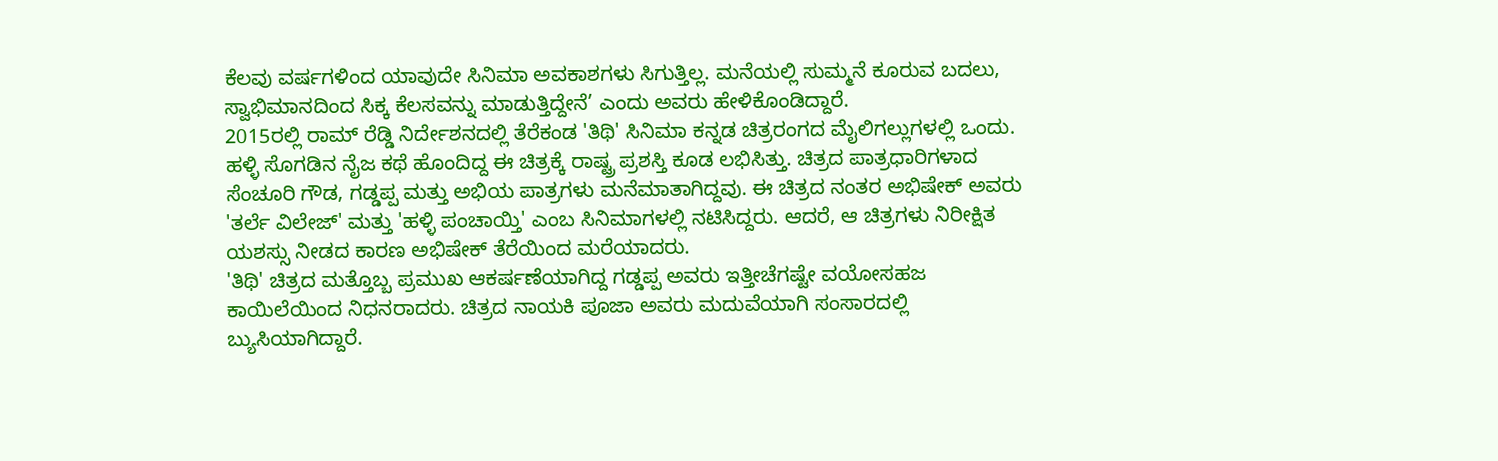ಕೆಲವು ವರ್ಷಗಳಿಂದ ಯಾವುದೇ ಸಿನಿಮಾ ಅವಕಾಶಗಳು ಸಿಗುತ್ತಿಲ್ಲ. ಮನೆಯಲ್ಲಿ ಸುಮ್ಮನೆ ಕೂರುವ ಬದಲು, ಸ್ವಾಭಿಮಾನದಿಂದ ಸಿಕ್ಕ ಕೆಲಸವನ್ನು ಮಾಡುತ್ತಿದ್ದೇನೆ’ ಎಂದು ಅವರು ಹೇಳಿಕೊಂಡಿದ್ದಾರೆ.
2015ರಲ್ಲಿ ರಾಮ್ ರೆಡ್ಡಿ ನಿರ್ದೇಶನದಲ್ಲಿ ತೆರೆಕಂಡ 'ತಿಥಿ' ಸಿನಿಮಾ ಕನ್ನಡ ಚಿತ್ರರಂಗದ ಮೈಲಿಗಲ್ಲುಗಳಲ್ಲಿ ಒಂದು. ಹಳ್ಳಿ ಸೊಗಡಿನ ನೈಜ ಕಥೆ ಹೊಂದಿದ್ದ ಈ ಚಿತ್ರಕ್ಕೆ ರಾಷ್ಟ್ರ ಪ್ರಶಸ್ತಿ ಕೂಡ ಲಭಿಸಿತ್ತು. ಚಿತ್ರದ ಪಾತ್ರಧಾರಿಗಳಾದ ಸೆಂಚೂರಿ ಗೌಡ, ಗಡ್ಡಪ್ಪ ಮತ್ತು ಅಭಿಯ ಪಾತ್ರಗಳು ಮನೆಮಾತಾಗಿದ್ದವು. ಈ ಚಿತ್ರದ ನಂತರ ಅಭಿಷೇಕ್ ಅವರು 'ತರ್ಲೆ ವಿಲೇಜ್' ಮತ್ತು 'ಹಳ್ಳಿ ಪಂಚಾಯ್ತಿ' ಎಂಬ ಸಿನಿಮಾಗಳಲ್ಲಿ ನಟಿಸಿದ್ದರು. ಆದರೆ, ಆ ಚಿತ್ರಗಳು ನಿರೀಕ್ಷಿತ ಯಶಸ್ಸು ನೀಡದ ಕಾರಣ ಅಭಿಷೇಕ್ ತೆರೆಯಿಂದ ಮರೆಯಾದರು.
'ತಿಥಿ' ಚಿತ್ರದ ಮತ್ತೊಬ್ಬ ಪ್ರಮುಖ ಆಕರ್ಷಣೆಯಾಗಿದ್ದ ಗಡ್ಡಪ್ಪ ಅವರು ಇತ್ತೀಚೆಗಷ್ಟೇ ವಯೋಸಹಜ ಕಾಯಿಲೆಯಿಂದ ನಿಧನರಾದರು. ಚಿತ್ರದ ನಾಯಕಿ ಪೂಜಾ ಅವರು ಮದುವೆಯಾಗಿ ಸಂಸಾರದಲ್ಲಿ ಬ್ಯುಸಿಯಾಗಿದ್ದಾರೆ.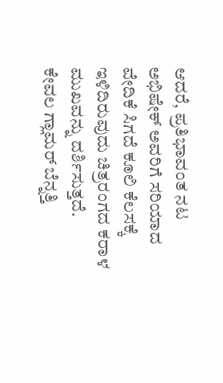ಆದರೆ, ಪ್ರತಿಭಾವಂತ ನಟ ಅಭಿಷೇಕ್ ಅವರಿಗೆ ಸರಿಯಾದ ವೇದಿಕೆ ಸಿಗದೆ ಕೂಲಿ ಕೆಲಸಕ್ಕೆ ಇಳಿದಿರುವುದು ಚಿತ್ರರಂಗದ ಕರಾಳ ಮುಖವನ್ನು ದರ್ಶಿಸುತ್ತದೆ.
ಕೇವಲ ಗ್ಲಾಮರ್ ಬೆನ್ನತ್ತಿ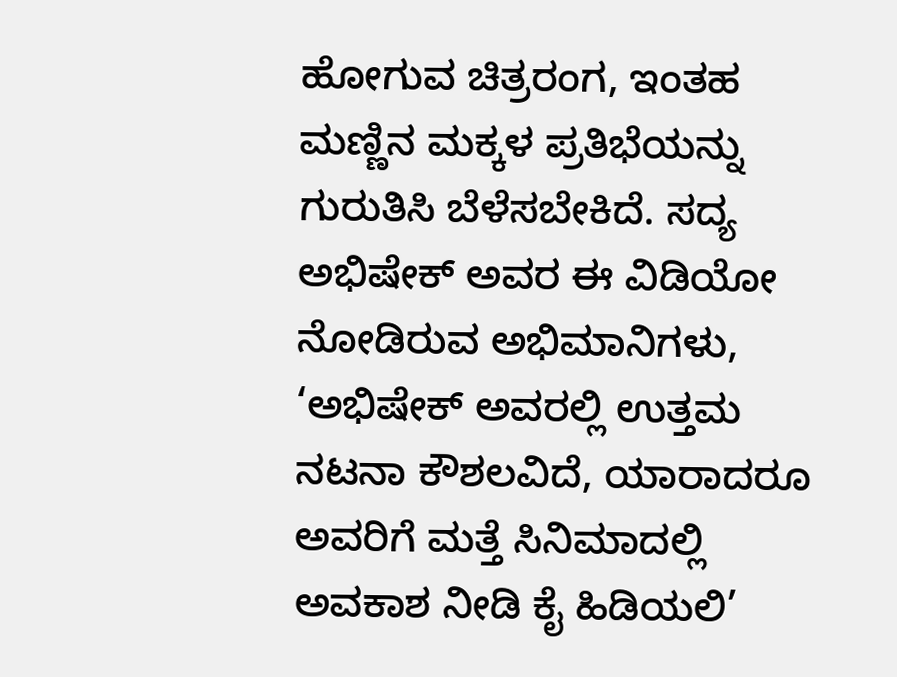ಹೋಗುವ ಚಿತ್ರರಂಗ, ಇಂತಹ ಮಣ್ಣಿನ ಮಕ್ಕಳ ಪ್ರತಿಭೆಯನ್ನು ಗುರುತಿಸಿ ಬೆಳೆಸಬೇಕಿದೆ. ಸದ್ಯ ಅಭಿಷೇಕ್ ಅವರ ಈ ವಿಡಿಯೋ ನೋಡಿರುವ ಅಭಿಮಾನಿಗಳು, ‘ಅಭಿಷೇಕ್ ಅವರಲ್ಲಿ ಉತ್ತಮ ನಟನಾ ಕೌಶಲವಿದೆ, ಯಾರಾದರೂ ಅವರಿಗೆ ಮತ್ತೆ ಸಿನಿಮಾದಲ್ಲಿ ಅವಕಾಶ ನೀಡಿ ಕೈ ಹಿಡಿಯಲಿ’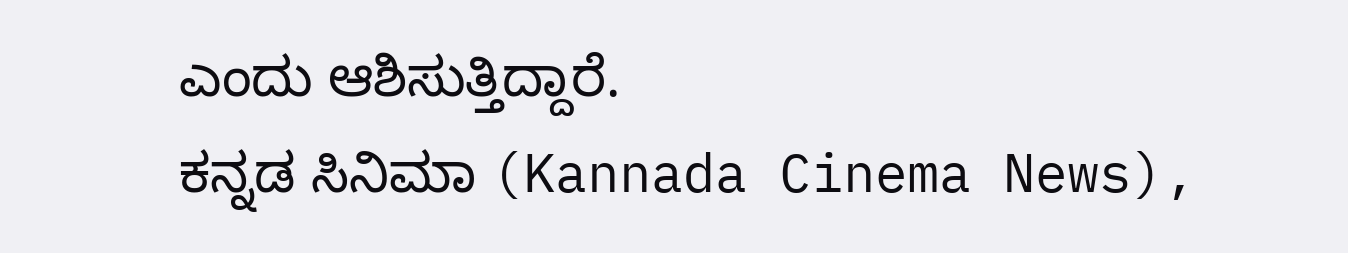ಎಂದು ಆಶಿಸುತ್ತಿದ್ದಾರೆ.
ಕನ್ನಡ ಸಿನಿಮಾ (Kannada Cinema News),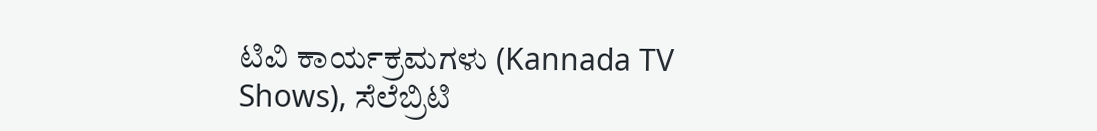ಟಿವಿ ಕಾರ್ಯಕ್ರಮಗಳು (Kannada TV Shows), ಸೆಲೆಬ್ರಿಟಿ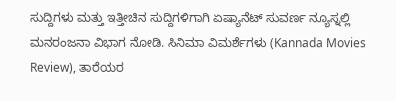ಸುದ್ದಿಗಳು ಮತ್ತು ಇತ್ತೀಚಿನ ಸುದ್ದಿಗಳಿಗಾಗಿ ಏಷ್ಯಾನೆಟ್ ಸುವರ್ಣ ನ್ಯೂಸ್ನಲ್ಲಿ ಮನರಂಜನಾ ವಿಭಾಗ ನೋಡಿ. ಸಿನಿಮಾ ವಿಮರ್ಶೆಗಳು (Kannada Movies Review), ತಾರೆಯರ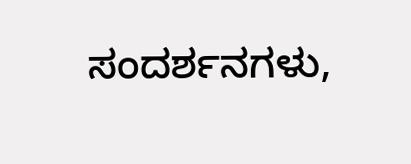ಸಂದರ್ಶನಗಳು,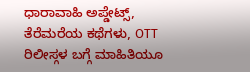ಧಾರಾವಾಹಿ ಅಪ್ಡೇಟ್ಸ್, ತೆರೆಮರೆಯ ಕಥೆಗಳು, OTT ರಿಲೀಸ್ಗಳ ಬಗ್ಗೆ ಮಾಹಿತಿಯೂ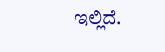ಇಲ್ಲಿದೆ.